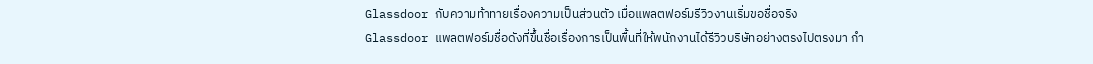Glassdoor กับความท้าทายเรื่องความเป็นส่วนตัว เมื่อแพลตฟอร์มรีวิวงานเริ่มขอชื่อจริง
Glassdoor แพลตฟอร์มชื่อดังที่ขึ้นชื่อเรื่องการเป็นพื้นที่ให้พนักงานได้รีวิวบริษัทอย่างตรงไปตรงมา กำ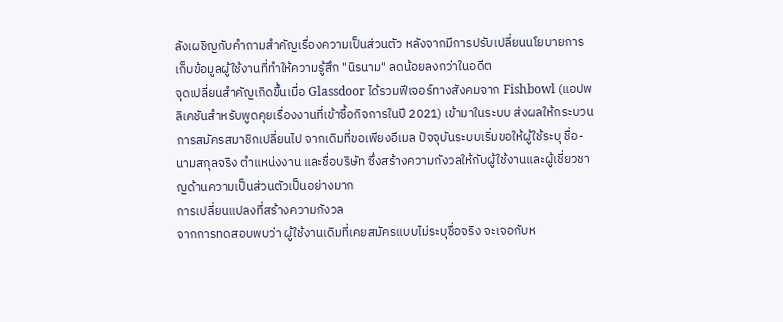ลังเผชิญกับคำถามสำคัญเรื่องความเป็นส่วนตัว หลังจากมีการปรับเปลี่ยนนโยบายการเก็บข้อมูลผู้ใช้งานที่ทำให้ความรู้สึก "นิรนาม" ลดน้อยลงกว่าในอดีต
จุดเปลี่ยนสำคัญเกิดขึ้นเมื่อ Glassdoor ได้รวมฟีเจอร์ทางสังคมจาก Fishbowl (แอปพลิเคชันสำหรับพูดคุยเรื่องงานที่เข้าซื้อกิจการในปี 2021) เข้ามาในระบบ ส่งผลให้กระบวนการสมัครสมาชิกเปลี่ยนไป จากเดิมที่ขอเพียงอีเมล ปัจจุบันระบบเริ่มขอให้ผู้ใช้ระบุ ชื่อ-นามสกุลจริง ตำแหน่งงาน และชื่อบริษัท ซึ่งสร้างความกังวลให้กับผู้ใช้งานและผู้เชี่ยวชาญด้านความเป็นส่วนตัวเป็นอย่างมาก
การเปลี่ยนแปลงที่สร้างความกังวล
จากการทดสอบพบว่า ผู้ใช้งานเดิมที่เคยสมัครแบบไม่ระบุชื่อจริง จะเจอกับห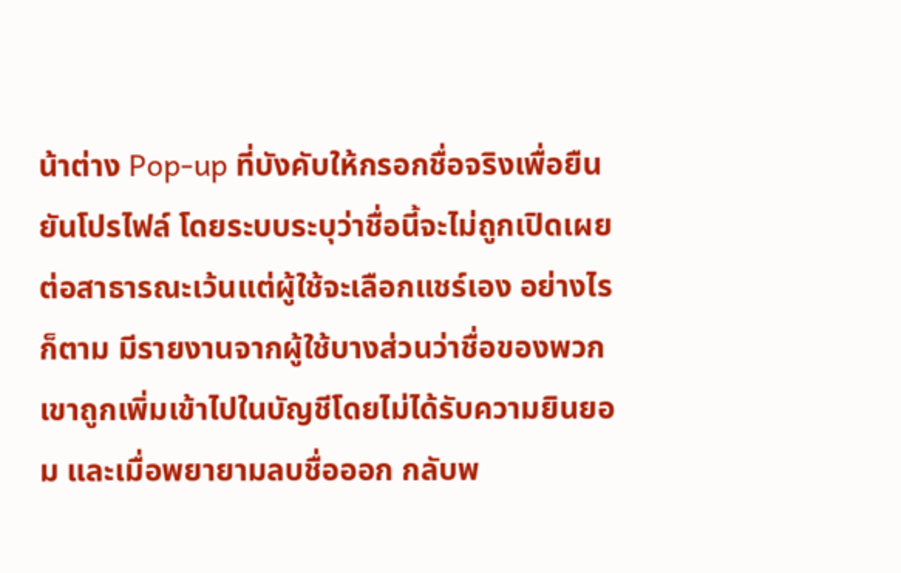น้าต่าง Pop-up ที่บังคับให้กรอกชื่อจริงเพื่อยืนยันโปรไฟล์ โดยระบบระบุว่าชื่อนี้จะไม่ถูกเปิดเผยต่อสาธารณะเว้นแต่ผู้ใช้จะเลือกแชร์เอง อย่างไรก็ตาม มีรายงานจากผู้ใช้บางส่วนว่าชื่อของพวกเขาถูกเพิ่มเข้าไปในบัญชีโดยไม่ได้รับความยินยอม และเมื่อพยายามลบชื่อออก กลับพ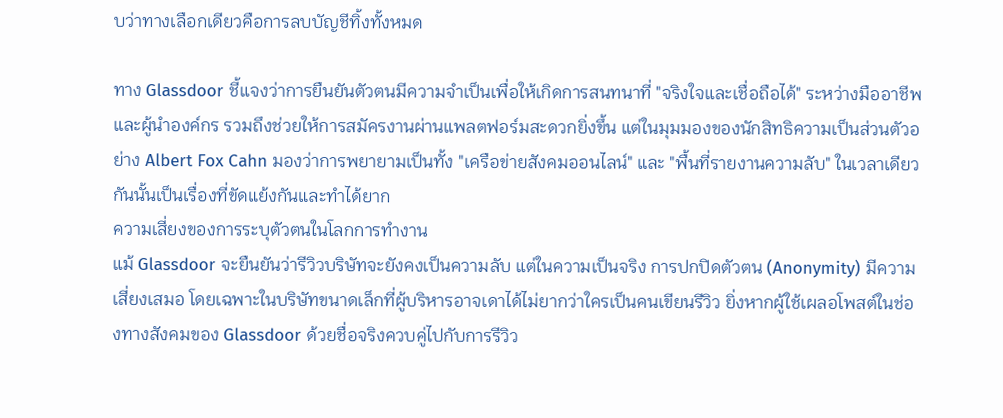บว่าทางเลือกเดียวคือการลบบัญชีทิ้งทั้งหมด

ทาง Glassdoor ชี้แจงว่าการยืนยันตัวตนมีความจำเป็นเพื่อให้เกิดการสนทนาที่ "จริงใจและเชื่อถือได้" ระหว่างมืออาชีพและผู้นำองค์กร รวมถึงช่วยให้การสมัครงานผ่านแพลตฟอร์มสะดวกยิ่งขึ้น แต่ในมุมมองของนักสิทธิความเป็นส่วนตัวอย่าง Albert Fox Cahn มองว่าการพยายามเป็นทั้ง "เครือข่ายสังคมออนไลน์" และ "พื้นที่รายงานความลับ" ในเวลาเดียวกันนั้นเป็นเรื่องที่ขัดแย้งกันและทำได้ยาก
ความเสี่ยงของการระบุตัวตนในโลกการทำงาน
แม้ Glassdoor จะยืนยันว่ารีวิวบริษัทจะยังคงเป็นความลับ แต่ในความเป็นจริง การปกปิดตัวตน (Anonymity) มีความเสี่ยงเสมอ โดยเฉพาะในบริษัทขนาดเล็กที่ผู้บริหารอาจเดาได้ไม่ยากว่าใครเป็นคนเขียนรีวิว ยิ่งหากผู้ใช้เผลอโพสต์ในช่องทางสังคมของ Glassdoor ด้วยชื่อจริงควบคู่ไปกับการรีวิว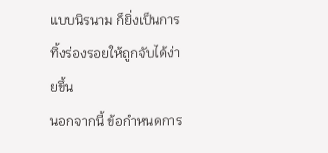แบบนิรนาม ก็ยิ่งเป็นการทิ้งร่องรอยให้ถูกจับได้ง่ายขึ้น
นอกจากนี้ ข้อกำหนดการ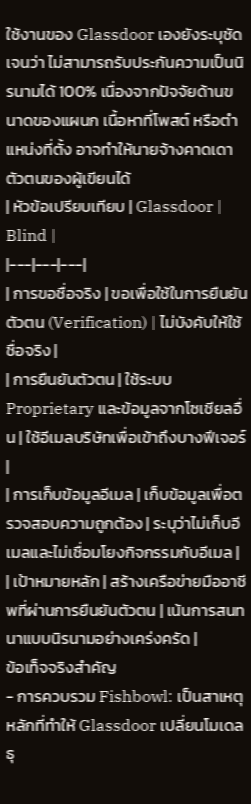ใช้งานของ Glassdoor เองยังระบุชัดเจนว่า ไม่สามารถรับประกันความเป็นนิรนามได้ 100% เนื่องจากปัจจัยด้านขนาดของแผนก เนื้อหาที่โพสต์ หรือตำแหน่งที่ตั้ง อาจทำให้นายจ้างคาดเดาตัวตนของผู้เขียนได้
| หัวข้อเปรียบเทียบ | Glassdoor | Blind |
|---|---|---|
| การขอชื่อจริง | ขอเพื่อใช้ในการยืนยันตัวตน (Verification) | ไม่บังคับให้ใช้ชื่อจริง |
| การยืนยันตัวตน | ใช้ระบบ Proprietary และข้อมูลจากโซเชียลอื่น | ใช้อีเมลบริษัทเพื่อเข้าถึงบางฟีเจอร์ |
| การเก็บข้อมูลอีเมล | เก็บข้อมูลเพื่อตรวจสอบความถูกต้อง | ระบุว่าไม่เก็บอีเมลและไม่เชื่อมโยงกิจกรรมกับอีเมล |
| เป้าหมายหลัก | สร้างเครือข่ายมืออาชีพที่ผ่านการยืนยันตัวตน | เน้นการสนทนาแบบนิรนามอย่างเคร่งครัด |
ข้อเท็จจริงสำคัญ
- การควบรวม Fishbowl: เป็นสาเหตุหลักที่ทำให้ Glassdoor เปลี่ยนโมเดลธุ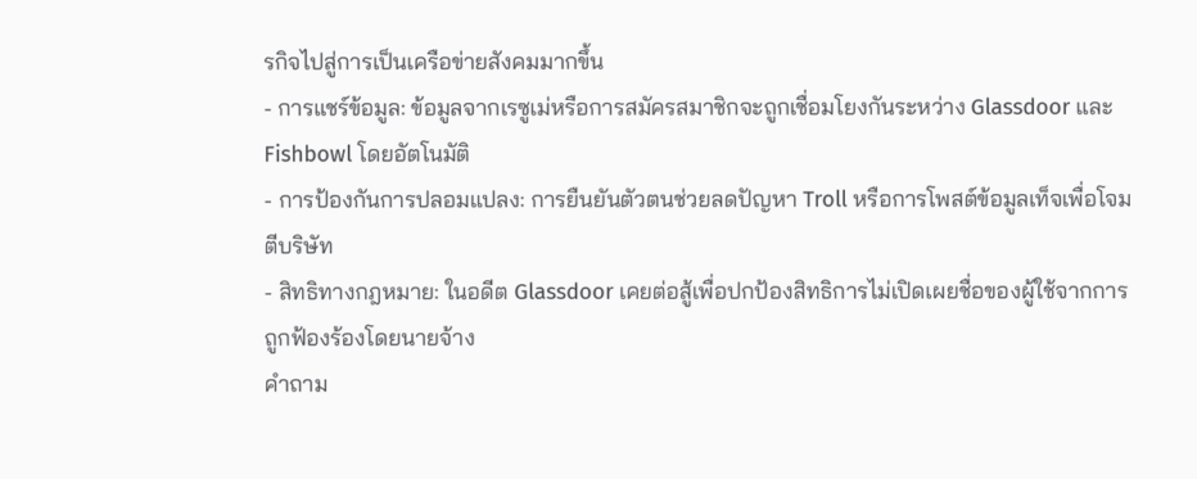รกิจไปสู่การเป็นเครือข่ายสังคมมากขึ้น
- การแชร์ข้อมูล: ข้อมูลจากเรซูเม่หรือการสมัครสมาชิกจะถูกเชื่อมโยงกันระหว่าง Glassdoor และ Fishbowl โดยอัตโนมัติ
- การป้องกันการปลอมแปลง: การยืนยันตัวตนช่วยลดปัญหา Troll หรือการโพสต์ข้อมูลเท็จเพื่อโจมตีบริษัท
- สิทธิทางกฎหมาย: ในอดีต Glassdoor เคยต่อสู้เพื่อปกป้องสิทธิการไม่เปิดเผยชื่อของผู้ใช้จากการถูกฟ้องร้องโดยนายจ้าง
คำถาม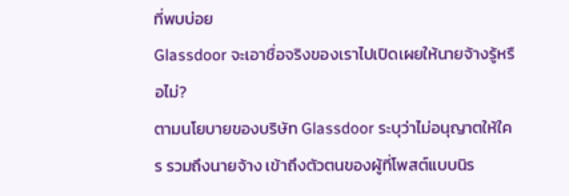ที่พบบ่อย
Glassdoor จะเอาชื่อจริงของเราไปเปิดเผยให้นายจ้างรู้หรือไม่?
ตามนโยบายของบริษัท Glassdoor ระบุว่าไม่อนุญาตให้ใคร รวมถึงนายจ้าง เข้าถึงตัวตนของผู้ที่โพสต์แบบนิร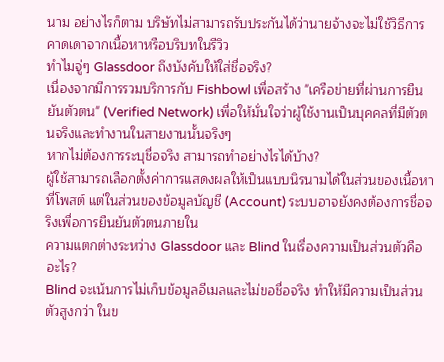นาม อย่างไรก็ตาม บริษัทไม่สามารถรับประกันได้ว่านายจ้างจะไม่ใช้วิธีการคาดเดาจากเนื้อหาหรือบริบทในรีวิว
ทำไมจู่ๆ Glassdoor ถึงบังคับให้ใส่ชื่อจริง?
เนื่องจากมีการรวมบริการกับ Fishbowl เพื่อสร้าง "เครือข่ายที่ผ่านการยืนยันตัวตน" (Verified Network) เพื่อให้มั่นใจว่าผู้ใช้งานเป็นบุคคลที่มีตัวตนจริงและทำงานในสายงานนั้นจริงๆ
หากไม่ต้องการระบุชื่อจริง สามารถทำอย่างไรได้บ้าง?
ผู้ใช้สามารถเลือกตั้งค่าการแสดงผลให้เป็นแบบนิรนามได้ในส่วนของเนื้อหาที่โพสต์ แต่ในส่วนของข้อมูลบัญชี (Account) ระบบอาจยังคงต้องการชื่อจริงเพื่อการยืนยันตัวตนภายใน
ความแตกต่างระหว่าง Glassdoor และ Blind ในเรื่องความเป็นส่วนตัวคืออะไร?
Blind จะเน้นการไม่เก็บข้อมูลอีเมลและไม่ขอชื่อจริง ทำให้มีความเป็นส่วนตัวสูงกว่า ในข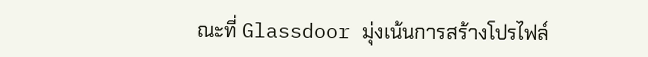ณะที่ Glassdoor มุ่งเน้นการสร้างโปรไฟล์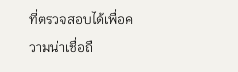ที่ตรวจสอบได้เพื่อความน่าเชื่อถื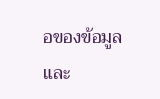อของข้อมูลและ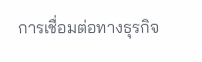การเชื่อมต่อทางธุรกิจ